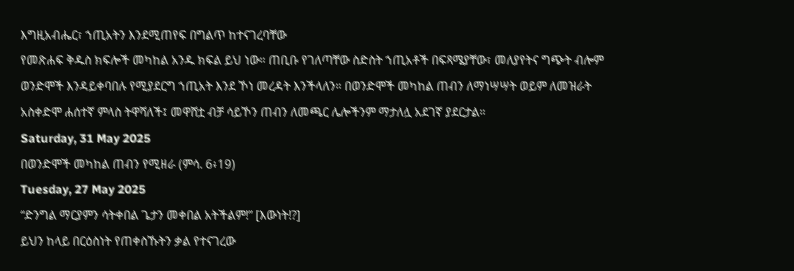እግዚአብሔር፣ ኀጢአትን እንደሚጠየፍ በግልጥ ከተናገረባቸው
የመጽሐፍ ቅዱስ ክፍሎች መካከል አንዱ ክፍል ይህ ነው። ጠቢቡ የገለጣቸው ስድስት ኀጢአቶች በፍጻሜያቸው፣ መለያየትና ግጭት ብሎም
ወንድሞች እንዳይቀባበሉ የሚያደርግ ኀጢአት እንደ ኾነ መረዳት እንችላለን። በወንድሞች መካከል ጠብን ለማነሣሣት ወይም ለመዝራት
አስቀድሞ ሐሰተኛ ምላስ ትዋሻለች፤ መዋሸቷ ብቻ ሳይኾን ጠብን ለመጫር ሌሎችንም ማታለሏ አደገኛ ያደርታል።
Saturday, 31 May 2025
በወንድሞች መካከል ጠብን የሚዘራ (ምሳ. 6፥19)
Tuesday, 27 May 2025
“ድንግል ማርያምን ሳትቀበል ጌታን መቀበል አትችልም!” [እውነት!?]
ይህን ከላይ በርዕስነት የጠቀስኹትን ቃል የተናገረው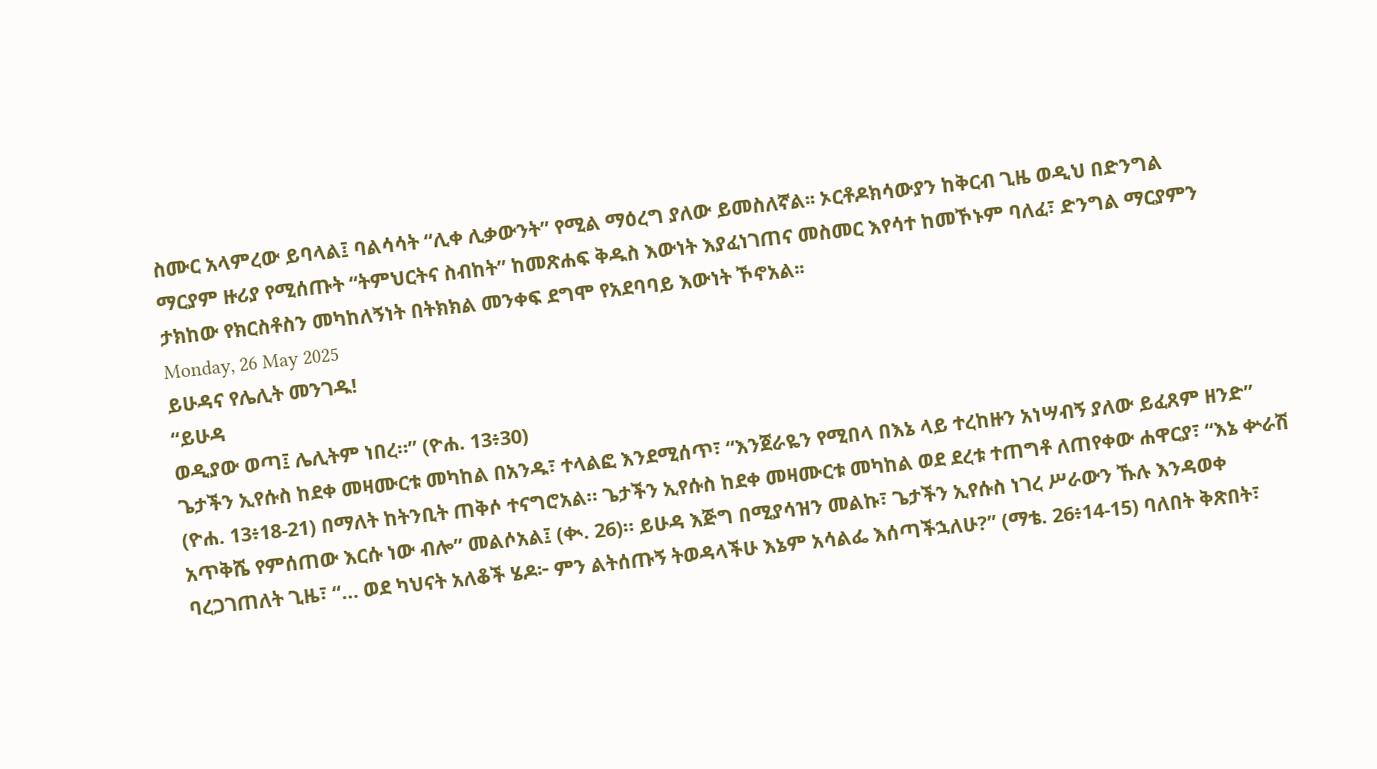ስሙር አላምረው ይባላል፤ ባልሳሳት “ሊቀ ሊቃውንት” የሚል ማዕረግ ያለው ይመስለኛል፡፡ ኦርቶዶክሳውያን ከቅርብ ጊዜ ወዲህ በድንግል
ማርያም ዙሪያ የሚሰጡት “ትምህርትና ስብከት” ከመጽሐፍ ቅዱስ እውነት እያፈነገጠና መስመር እየሳተ ከመኾኑም ባለፈ፣ ድንግል ማርያምን
ታክከው የክርስቶስን መካከለኝነት በትክክል መንቀፍ ደግሞ የአደባባይ እውነት ኾኖአል፡፡
Monday, 26 May 2025
ይሁዳና የሌሊት መንገዱ!
“ይሁዳ
ወዲያው ወጣ፤ ሌሊትም ነበረ።” (ዮሐ. 13፥30)
ጌታችን ኢየሱስ ከደቀ መዛሙርቱ መካከል በአንዱ፣ ተላልፎ እንደሚሰጥ፣ “እንጀራዬን የሚበላ በእኔ ላይ ተረከዙን አነሣብኝ ያለው ይፈጸም ዘንድ” (ዮሐ. 13፥18-21) በማለት ከትንቢት ጠቅሶ ተናግሮአል። ጌታችን ኢየሱስ ከደቀ መዛሙርቱ መካከል ወደ ደረቱ ተጠግቶ ለጠየቀው ሐዋርያ፣ “እኔ ቍራሽ አጥቅሼ የምሰጠው እርሱ ነው ብሎ” መልሶአል፤ (ቊ. 26)። ይሁዳ እጅግ በሚያሳዝን መልኩ፣ ጌታችን ኢየሱስ ነገረ ሥራውን ኹሉ እንዳወቀ ባረጋገጠለት ጊዜ፣ “… ወደ ካህናት አለቆች ሄዶ፦ ምን ልትሰጡኝ ትወዳላችሁ እኔም አሳልፌ እሰጣችኋለሁ?” (ማቴ. 26፥14-15) ባለበት ቅጽበት፣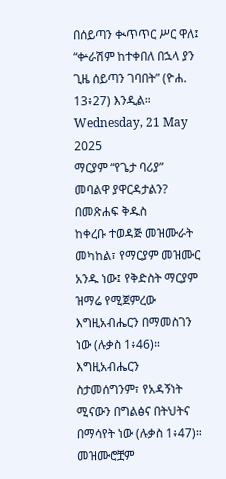በሰይጣን ቊጥጥር ሥር ዋለ፤ “ቍራሽም ከተቀበለ በኋላ ያን ጊዜ ሰይጣን ገባበት” (ዮሐ. 13፥27) እንዲል።
Wednesday, 21 May 2025
ማርያም “የጌታ ባሪያ” መባልዋ ያዋርዳታልን?
በመጽሐፍ ቅዱስ
ከቀረቡ ተወዳጅ መዝሙራት መካከል፣ የማርያም መዝሙር አንዱ ነው፤ የቅድስት ማርያም ዝማሬ የሚጀምረው እግዚአብሔርን በማመስገን
ነው (ሉቃስ 1፥46)። እግዚአብሔርን ስታመሰግንም፣ የአዳኝነት ሚናውን በግልፅና በትህትና በማሳየት ነው (ሉቃስ 1፥47)። መዝሙሮቿም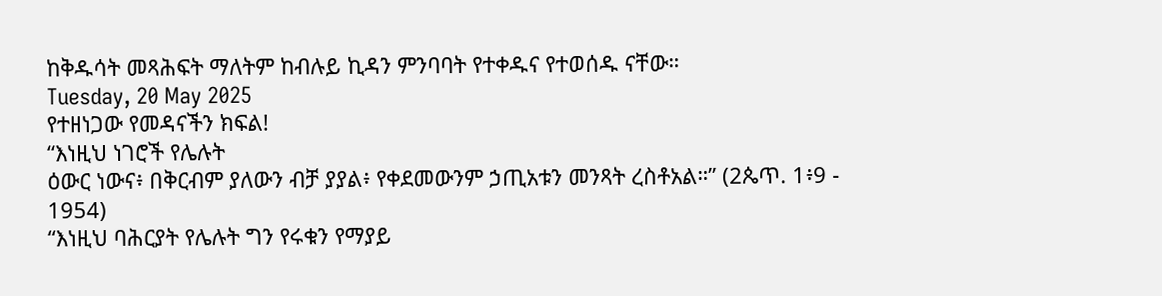ከቅዱሳት መጻሕፍት ማለትም ከብሉይ ኪዳን ምንባባት የተቀዱና የተወሰዱ ናቸው።
Tuesday, 20 May 2025
የተዘነጋው የመዳናችን ክፍል!
“እነዚህ ነገሮች የሌሉት
ዕውር ነውና፥ በቅርብም ያለውን ብቻ ያያል፥ የቀደመውንም ኃጢአቱን መንጻት ረስቶአል።” (2ጴጥ. 1፥9 - 1954)
“እነዚህ ባሕርያት የሌሉት ግን የሩቁን የማያይ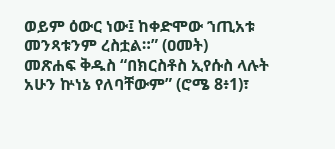ወይም ዕውር ነው፤ ከቀድሞው ኀጢአቱ
መንጻቱንም ረስቷል።” (ዐመት)
መጽሐፍ ቅዱስ “በክርስቶስ ኢየሱስ ላሉት
አሁን ኵነኔ የለባቸውም” (ሮሜ 8፥1)፣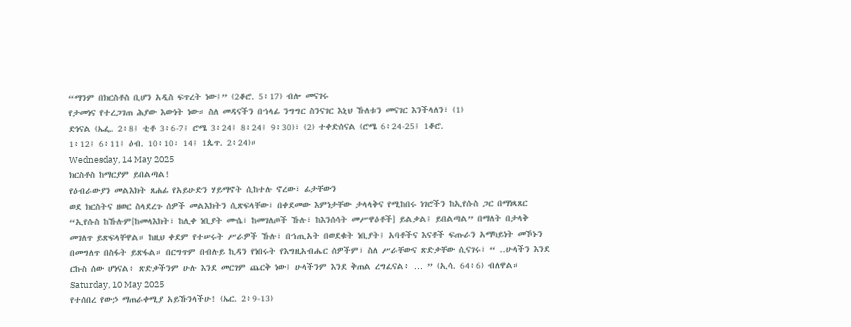“ማንም በክርስቶስ ቢሆን አዲስ ፍጥረት ነው፤” (2ቆሮ. 5፥17) ብሎ መናገሩ
የታመነና የተረጋገጠ ሕያው እውነት ነው። ስለ መዳናችን በኀላፊ ንግግር ስንናገር እኒህ ኹለቱን መናገር እንችላለን፣ (1)
ድነናል (ኤፌ. 2፥8፤ ቲቶ 3፥6-7፤ ሮሜ 3፥24፤ 8፥24፤ 9፥30)፣ (2) ተቀድሰናል (ሮሜ 6፥24-25፤ 1ቆሮ.
1፥12፤ 6፥11፤ ዕብ. 10፥10፡ 14፤ 1ጴጥ. 2፥24)።
Wednesday, 14 May 2025
ክርስቶስ ከማርያም ይበልጣል!
የዕብራውያን መልእክት ጸሐፊ የአይሁድን ሃይማኖት ሲከተሉ ኖረው፣ ፊታቸውን
ወደ ክርስትና ዘወር ስላደረጉ ሰዎች መልእክትን ሲጽፍላቸው፣ በቀደመው እምነታቸው ታላላቅና የሚከበሩ ነገሮችን ከኢየሱስ ጋር በማነጻጸር
“ኢየሱስ ከኹሉም[ከመላእክት፣ ከሊቀ ነቢያት ሙሴ፣ ከመገለጦች ኹሉ፣ ከእንሰሳት መሥዋዕቶች] ይልቃል፤ ይበልጣል” በማለት በታላቅ
መገለጥ ይጽፍላቸዋል። ከዚህ ቀደም የተሠሩት ሥራዎች ኹሉ፣ በኀጢአት በወደቁት ነቢያት፤ አባቶችና እናቶች ፍጡራን አማካይነት መኾኑን
በመግለጥ በስፋት ይጽፋል። በርግጥም በብሉይ ኪዳን የነበሩት የእግዚአብሔር ሰዎችም፣ ስለ ሥራቸውና ጽድቃቸው ሲናገሩ፣ “ ..ሁላችን እንደ
ርኩስ ሰው ሆነናል፥ ጽድቃችንም ሁሉ እንደ መርገም ጨርቅ ነው፤ ሁላችንም እንደ ቅጠል ረግፈናል፥ … ” (ኢሳ. 64፥6) ብለዋል።
Saturday, 10 May 2025
የተሰበረ የውኃ ማጠራቀሚያ አይኹንላችሁ! (ኤር. 2፥9-13)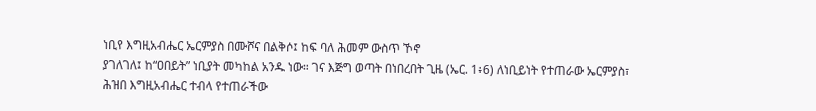ነቢየ እግዚአብሔር ኤርምያስ በሙሾና በልቅሶ፤ ከፍ ባለ ሕመም ውስጥ ኾኖ
ያገለገለ፤ ከ“ዐበይት” ነቢያት መካከል አንዱ ነው። ገና እጅግ ወጣት በነበረበት ጊዜ (ኤር. 1፥6) ለነቢይነት የተጠራው ኤርምያስ፣
ሕዝበ እግዚአብሔር ተብላ የተጠራችው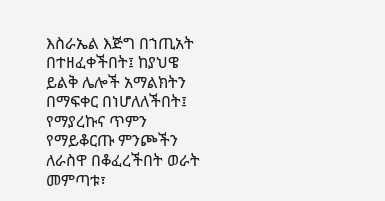እስራኤል እጅግ በኀጢአት በተዘፈቀችበት፤ ከያህዌ ይልቅ ሌሎች አማልክትን በማፍቀር በነሆለለችበት፤
የማያረኩና ጥምን የማይቆርጡ ምንጮችን ለራስዋ በቆፈረችበት ወራት መምጣቱ፣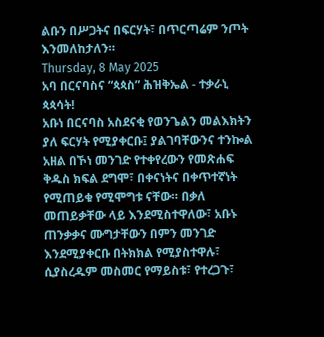ልቡን በሥጋትና በፍርሃት፣ በጥርጣሬም ንጦት እንመለከታለን።
Thursday, 8 May 2025
አባ በርናባስና “ጳጳስ” ሕዝቅኤል - ተቃራኒ ጳጳሳት!
አቡነ በርናባስ አስደናቂ የወንጌልን መልእክትን ያለ ፍርሃት የሚያቀርቡ፤ ያልገባቸውንና ተንኰል አዘል በኾነ መንገድ የተቀየረውን የመጽሐፍ ቅዱስ ክፍል ደግሞ፣ በቀናነትና በቀጥተኛነት የሚጠይቁ የሚሞግቱ ናቸው። በቃለ መጠይቃቸው ላይ እንደሚስተዋለው፣ አቡኑ ጠንቃቃና ሙግታቸውን በምን መንገድ እንደሚያቀርቡ በትክክል የሚያስተዋሉ፣ ሲያስረዱም መስመር የማይስቱ፣ የተረጋጉ፣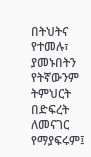በትህትና የተመሉ፣ ያመኑበትን የትኛውንም ትምህርት በድፍረት ለመናገር የማያፍሩም፤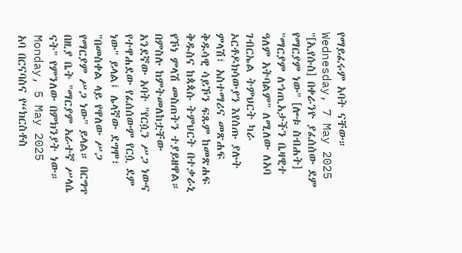የማይፈሩም አባት ናቸው።
Wednesday, 7 May 2025
"[ኢየሱስ] በቀራንዮ ያፈሰሰው ደም የማርያም ነው" [ሎቱ ስብሐት]
"ማርያም ለኀጢአታችን ቤዛዊተ ዓለም አትባልም" ለሚለው ለአባ ገብርኤል ትምህርት ካራ ኦርቶዶክሳውያን እየሰጡ ያሉት ምላሽ፣ አስተማሪና መጽሐፍ ቅዱሳዊ ሳይኾን ፍጹም ከመጽሐፍ ቅዱስና ከጳጳሱ ትምህርት በተቃራኒ የኾነ ምላሽ መስጠትን ተያይዘዋል። በምስሉ ከምትመለከቷቸው አንደኛው አባት "የርሷን ሥጋ ነውና የተዋሐደው የፈሰሰውም የርሷ ደም ነው" ይላል፤ ሌላኛው ደግሞ፣ "በመስቀል ላይ የዋለው ሥጋ የማርያም ሥጋ ነው" ይላል። በርግጥ በዚያ ቤት "ማርያም አራተኛ ሥላሴ ናት" የምንለው በምክንያት ነው።
Monday, 5 May 2025
አባ በርናባስና የ“ክርስቶስ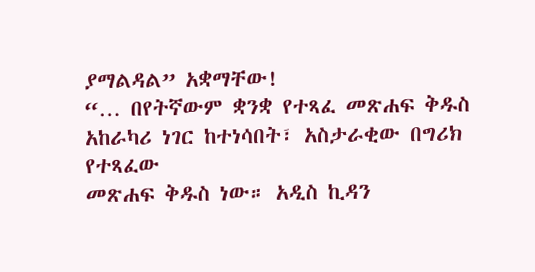ያማልዳል” አቋማቸው!
“… በየትኛውም ቋንቋ የተጻፈ መጽሐፍ ቅዱስ አከራካሪ ነገር ከተነሳበት፣ አስታራቂው በግሪክ የተጻፈው
መጽሐፍ ቅዱስ ነው። አዲስ ኪዳን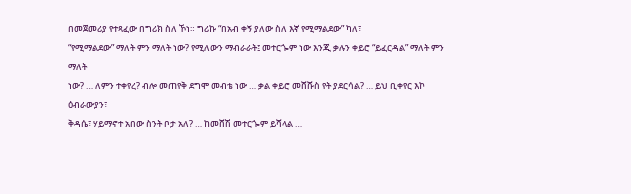በመጀመሪያ የተጻፈው በግሪክ ስለ ኾነ። ግሪኩ “በአብ ቀኝ ያለው ስለ እኛ የሚማልደው” ካለ፣
“የሚማልደው” ማለት ምን ማለት ነው? የሚለውን ማብራራት፤ መተርጐም ነው እንጂ ቃሉን ቀይሮ “ይፈርዳል” ማለት ምን ማለት
ነው? … ለምን ተቀየረ? ብሎ መጠየቅ ደግሞ መብቴ ነው … ቃል ቀይሮ መሸሹስ የት ያደርሳል? … ይህ ቢቀየር እኮ ዕብራውያን፣
ቅዳሴ፣ ሃይማኖተ አበው ስንት ቦታ አለ? … ከመሸሽ መተርጐም ይሻላል …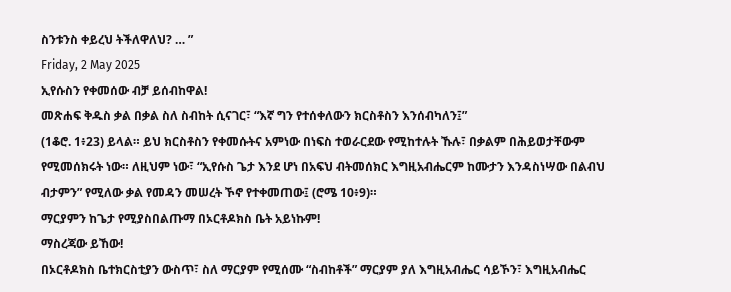ስንቱንስ ቀይረህ ትችለዋለህ? … ”
Friday, 2 May 2025
ኢየሱስን የቀመሰው ብቻ ይሰብከዋል!
መጽሐፍ ቅዱስ ቃል በቃል ስለ ስብከት ሲናገር፣ “እኛ ግን የተሰቀለውን ክርስቶስን እንሰብካለን፤”
(1ቆሮ. 1፥23) ይላል። ይህ ክርስቶስን የቀመሱትና አምነው በነፍስ ተወራርደው የሚከተሉት ኹሉ፣ በቃልም በሕይወታቸውም
የሚመሰክሩት ነው። ለዚህም ነው፣ “ኢየሱስ ጌታ እንደ ሆነ በአፍህ ብትመሰክር እግዚአብሔርም ከሙታን እንዳስነሣው በልብህ
ብታምን” የሚለው ቃል የመዳን መሠረት ኾኖ የተቀመጠው፤ (ሮሜ 10፥9)።
ማርያምን ከጌታ የሚያስበልጡማ በኦርቶዶክስ ቤት አይነኩም!
ማስረጃው ይኸው!
በኦርቶዶክስ ቤተክርስቲያን ውስጥ፣ ስለ ማርያም የሚሰሙ “ስብከቶች” ማርያም ያለ እግዚአብሔር ሳይኾን፣ እግዚአብሔር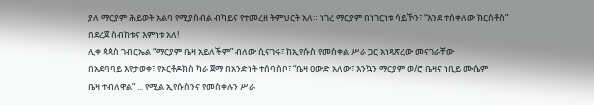ያለ ማርያም ሕይወት አልባ የሚያስብል ብካይና የተመረዘ ትምህርት አለ። ነገረ ማርያም በነገርነቱ ሳይኾን፣ “እንደ ተሰቀለው ክርስቶስ”
በደረጀ ስብከቱና እምነቱ አለ!
ሊቀ ጳጳስ ገብርኤል “ማርያም ቤዛ አይለችም” ብለው ሲናገሩ፣ ከኢየሱስ የመስቀል ሥራ ጋር አነጻጽረው መናገራቸው
በአደባባይ እየታወቀ፣ የኦርቶዶክስ ካራ ጀማ በአንድነት ተሰባስቦ፣ “ቤዛ ዐውድ አለው፣ እንኳን ማርያም ወ/ሮ ቤዛና ነቢይ ሙሴም
ቤዛ ተብለዋል” ... የሚል ኢየሱስንና የመስቀሉን ሥራ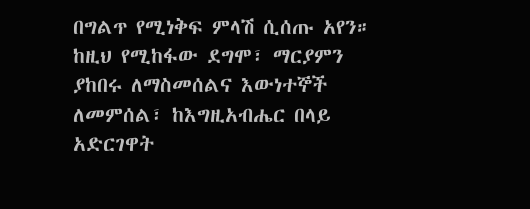በግልጥ የሚነቅፍ ምላሽ ሲሰጡ አየን። ከዚህ የሚከፋው ደግሞ፣ ማርያምን
ያከበሩ ለማስመሰልና እውነተኞች ለመምሰል፣ ከእግዚአብሔር በላይ አድርገዋት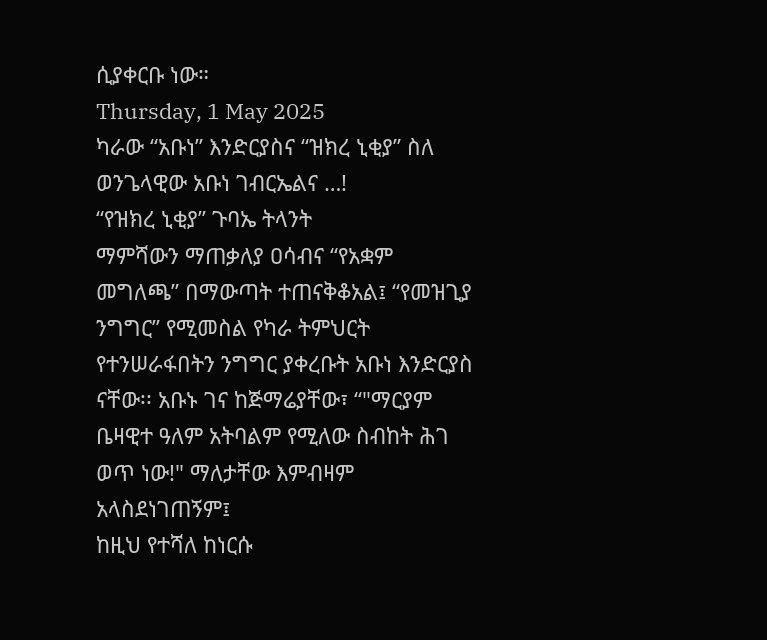ሲያቀርቡ ነው።
Thursday, 1 May 2025
ካራው “አቡነ” እንድርያስና “ዝክረ ኒቂያ” ስለ ወንጌላዊው አቡነ ገብርኤልና …!
“የዝክረ ኒቂያ” ጉባኤ ትላንት
ማምሻውን ማጠቃለያ ዐሳብና “የአቋም መግለጫ” በማውጣት ተጠናቅቆአል፤ “የመዝጊያ ንግግር” የሚመስል የካራ ትምህርት
የተንሠራፋበትን ንግግር ያቀረቡት አቡነ እንድርያስ ናቸው፡፡ አቡኑ ገና ከጅማሬያቸው፣ “"ማርያም ቤዛዊተ ዓለም አትባልም የሚለው ስብከት ሕገ ወጥ ነው!" ማለታቸው እምብዛም አላስደነገጠኝም፤
ከዚህ የተሻለ ከነርሱ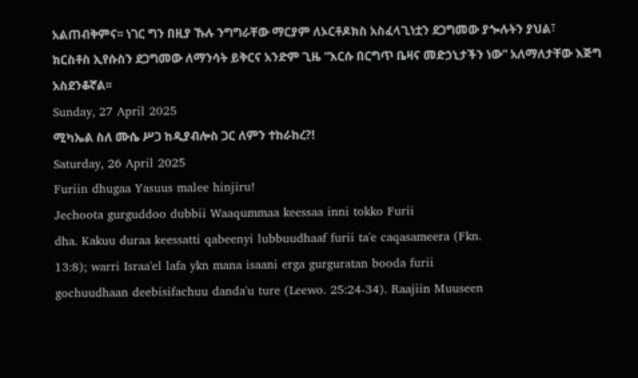አልጠብቅምና፡፡ ነገር ግን በዚያ ኹሉ ንግግራቸው ማርያም ለኦርቶዶክስ አስፈላጊነቷን ደጋግመው ያጐሉትን ያህል፣
ክርስቶስ ኢየሱስን ደጋግመው ለማንሳት ይቅርና አንድም ጊዜ “እርሱ በርግጥ ቤዛና መድኃኒታችን ነው” አለማለታቸው እጅግ አስደንቆኛል፡፡
Sunday, 27 April 2025
ሚካኤል ስለ ሙሴ ሥጋ ከዲያብሎስ ጋር ለምን ተከራከረ?!
Saturday, 26 April 2025
Furiin dhugaa Yasuus malee hinjiru!
Jechoota gurguddoo dubbii Waaqummaa keessaa inni tokko Furii
dha. Kakuu duraa keessatti qabeenyi lubbuudhaaf furii ta'e caqasameera (Fkn.
13:8); warri Israa'el lafa ykn mana isaani erga gurguratan booda furii
gochuudhaan deebisifachuu danda'u ture (Leewo. 25:24-34). Raajiin Muuseen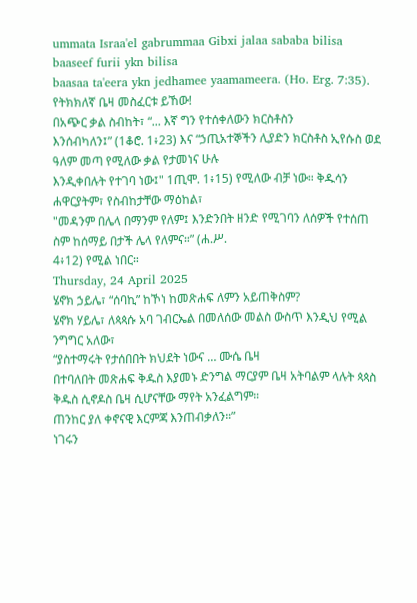ummata Israa'el gabrummaa Gibxi jalaa sababa bilisa baaseef furii ykn bilisa
baasaa ta'eera ykn jedhamee yaamameera. (Ho. Erg. 7:35).
የትክክለኛ ቤዛ መስፈርቱ ይኸው!
በአጭር ቃል ስብከት፣ “... እኛ ግን የተሰቀለውን ክርስቶስን
እንሰብካለን፤” (1ቆሮ. 1፥23) እና “ኃጢአተኞችን ሊያድን ክርስቶስ ኢየሱስ ወደ ዓለም መጣ የሚለው ቃል የታመነና ሁሉ
እንዲቀበሉት የተገባ ነው፤" 1ጢሞ. 1፥15) የሚለው ብቻ ነው። ቅዱሳን ሐዋርያትም፣ የስብከታቸው ማዕከል፣
"መዳንም በሌላ በማንም የለም፤ እንድንበት ዘንድ የሚገባን ለሰዎች የተሰጠ ስም ከሰማይ በታች ሌላ የለምና።” (ሐ.ሥ.
4፥12) የሚል ነበር።
Thursday, 24 April 2025
ሄኖክ ኃይሌ፣ “ሰባኪ” ከኾነ ከመጽሐፍ ለምን አይጠቅስም?
ሄኖክ ሃይሌ፣ ለጳጳሱ አባ ገብርኤል በመለሰው መልስ ውስጥ እንዲህ የሚል ንግግር አለው፣
“ያስተማሩት የታሰበበት ክህደት ነውና … ሙሴ ቤዛ
በተባለበት መጽሐፍ ቅዱስ እያመኑ ድንግል ማርያም ቤዛ አትባልም ላሉት ጳጳስ ቅዱስ ሲኖዶስ ቤዛ ሲሆናቸው ማየት አንፈልግም።
ጠንከር ያለ ቀኖናዊ እርምጃ እንጠብቃለን።”
ነገሩን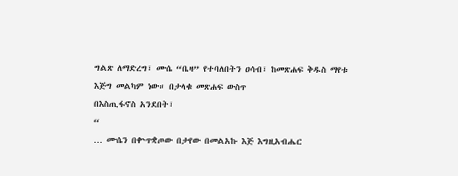ግልጽ ለማድረግ፣ ሙሴ “ቤዛ” የተባለበትን ዐሳብ፣ ከመጽሐፍ ቅዱስ ማየቱ እጅግ መልካም ነው። በታላቁ መጽሐፍ ውስጥ
በእስጢፋኖስ አንደበት፣
“
… ሙሴን በቍጥቋጦው በታየው በመልአኩ እጅ እግዚአብሔር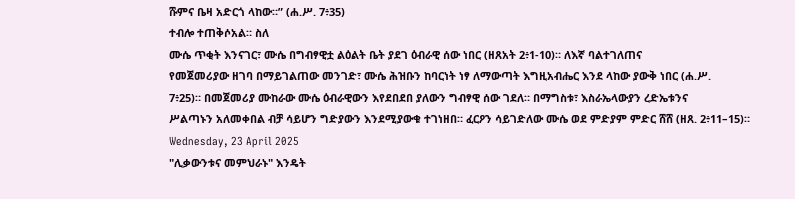ሹምና ቤዛ አድርጎ ላከው።” (ሐ.ሥ. 7፥35)
ተብሎ ተጠቅሶአል። ስለ
ሙሴ ጥቂት እንናገር፣ ሙሴ በግብፃዊቷ ልዕልት ቤት ያደገ ዕብራዊ ሰው ነበር (ዘጸአት 2፥1-10)። ለእኛ ባልተገለጠና
የመጀመሪያው ዘገባ በማይገልጠው መንገድ፣ ሙሴ ሕዝቡን ከባርነት ነፃ ለማውጣት እግዚአብሔር እንደ ላከው ያውቅ ነበር (ሐ.ሥ.
7፥25)። በመጀመሪያ ሙከራው ሙሴ ዕብራዊውን እየደበደበ ያለውን ግብፃዊ ሰው ገደለ። በማግስቱ፣ እስራኤላውያን ረድኤቱንና
ሥልጣኑን አለመቀበል ብቻ ሳይሆን ግድያውን እንደሚያውቁ ተገነዘበ። ፈርዖን ሳይገድለው ሙሴ ወደ ምድያም ምድር ሸሸ (ዘጸ. 2፥11–15)።
Wednesday, 23 April 2025
"ሊቃውንቱና መምህራኑ" እንዴት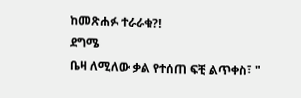ከመጽሐፉ ተራራቁ?!
ደግሜ
ቤዛ ለሚለው ቃል የተሰጠ ፍቺ ልጥቀስ፣ "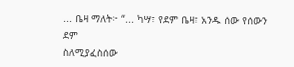... ቤዛ ማለት፦ “... ካሣ፣ የደም ቤዛ፣ አንዱ ሰው የሰውን ደም
ስለሚያፈስሰው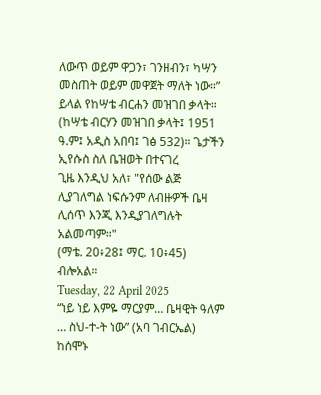ለውጥ ወይም ዋጋን፣ ገንዘብን፣ ካሣን መስጠት ወይም መዋጀት ማለት ነው።” ይላል የከሣቴ ብርሐን መዝገበ ቃላት።
(ከሣቴ ብርሃን መዝገበ ቃላት፤ 1951 ዓ.ም፤ አዲስ አበባ፤ ገፅ 532)። ጌታችን ኢየሱስ ስለ ቤዝወት በተናገረ
ጊዜ እንዲህ አለ፣ "የሰው ልጅ ሊያገለግል ነፍሱንም ለብዙዎች ቤዛ ሊሰጥ እንጂ እንዲያገለግሉት አልመጣም።"
(ማቴ. 20፥28፤ ማር. 10፥45) ብሎአል።
Tuesday, 22 April 2025
“ነይ ነይ እምዬ ማርያም… ቤዛዊት ዓለም … ስህ-ተ-ት ነው” (አባ ገብርኤል)
ከሰሞኑ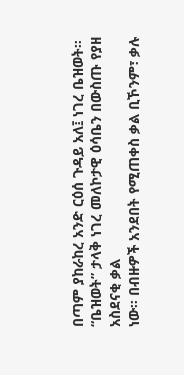በጣም ያከራከረ አንድ ርዕሰ ጉዳይ አለ፤ ነገረ ቤዝወት። “ቤዝወት” ታላቅ ነገረ መለኮታዊ ዕሳቤን በውስጡ የያዘ አስደናቂ ቃል
ነው። በብዙዎች አንደበት የሚጠቀስ ቃል ቢኾንም፣ ቃሉ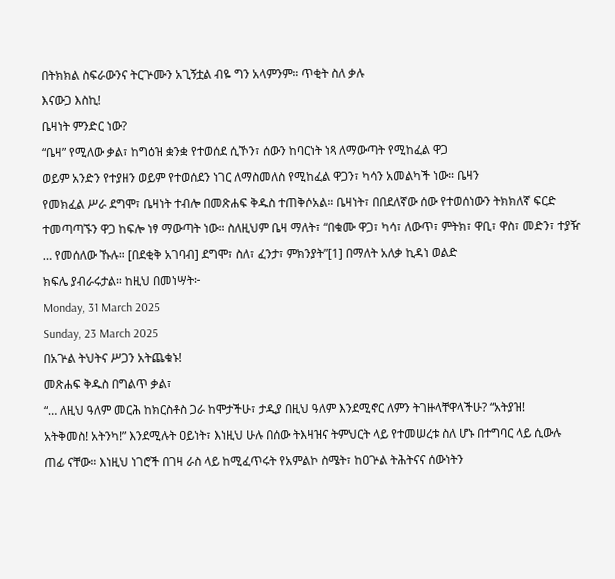በትክክል ስፍራውንና ትርጕሙን አጊኝቷል ብዬ ግን አላምንም። ጥቂት ስለ ቃሉ
እናውጋ እስኪ!
ቤዛነት ምንድር ነው?
“ቤዛ” የሚለው ቃል፣ ከግዕዝ ቋንቋ የተወሰደ ሲኾን፣ ሰውን ከባርነት ነጻ ለማውጣት የሚከፈል ዋጋ
ወይም አንድን የተያዘን ወይም የተወሰደን ነገር ለማስመለስ የሚከፈል ዋጋን፣ ካሳን አመልካች ነው። ቤዛን
የመክፈል ሥራ ደግሞ፣ ቤዛነት ተብሎ በመጽሐፍ ቅዱስ ተጠቅሶአል። ቤዛነት፣ በበደለኛው ሰው የተወሰነውን ትክክለኛ ፍርድ
ተመጣጣኙን ዋጋ ከፍሎ ነፃ ማውጣት ነው። ስለዚህም ቤዛ ማለት፣ “በቁሙ ዋጋ፣ ካሳ፣ ለውጥ፣ ምትክ፣ ዋቢ፣ ዋስ፣ መድን፣ ተያዥ
… የመሰለው ኹሉ። [በደቂቅ አገባብ] ደግሞ፣ ስለ፣ ፈንታ፣ ምክንያት”[1] በማለት አለቃ ኪዳነ ወልድ
ክፍሌ ያብራሩታል። ከዚህ በመነሣት፦
Monday, 31 March 2025
Sunday, 23 March 2025
በአጕል ትህትና ሥጋን አትጨቁኑ!
መጽሐፍ ቅዱስ በግልጥ ቃል፣
“… ለዚህ ዓለም መርሕ ከክርስቶስ ጋራ ከሞታችሁ፣ ታዲያ በዚህ ዓለም እንደሚኖር ለምን ትገዙላቸዋላችሁ? “አትያዝ!
አትቅመስ! አትንካ!” እንደሚሉት ዐይነት፣ እነዚህ ሁሉ በሰው ትእዛዝና ትምህርት ላይ የተመሠረቱ ስለ ሆኑ በተግባር ላይ ሲውሉ
ጠፊ ናቸው። እነዚህ ነገሮች በገዛ ራስ ላይ ከሚፈጥሩት የአምልኮ ስሜት፣ ከዐጕል ትሕትናና ሰውነትን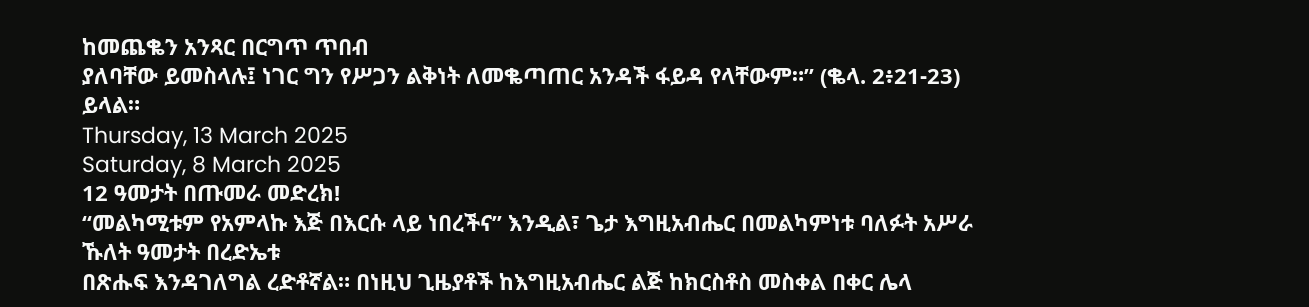ከመጨቈን አንጻር በርግጥ ጥበብ
ያለባቸው ይመስላሉ፤ ነገር ግን የሥጋን ልቅነት ለመቈጣጠር አንዳች ፋይዳ የላቸውም።” (ቈላ. 2፥21-23)
ይላል።
Thursday, 13 March 2025
Saturday, 8 March 2025
12 ዓመታት በጡመራ መድረክ!
“መልካሚቱም የአምላኩ እጅ በእርሱ ላይ ነበረችና” እንዲል፣ ጌታ እግዚአብሔር በመልካምነቱ ባለፉት አሥራ ኹለት ዓመታት በረድኤቱ
በጽሑፍ እንዳገለግል ረድቶኛል። በነዚህ ጊዜያቶች ከእግዚአብሔር ልጅ ከክርስቶስ መስቀል በቀር ሌላ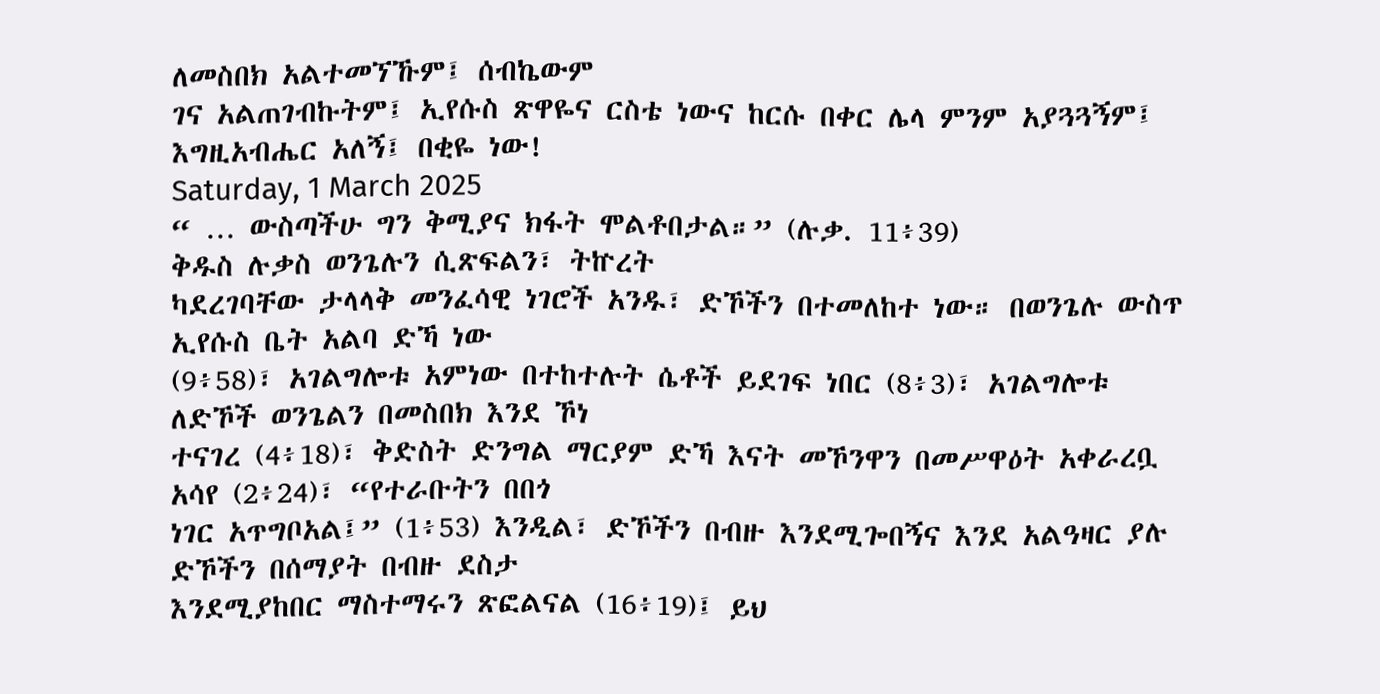ለመስበክ አልተመኘኹም፤ ሰብኬውም
ገና አልጠገብኩትም፤ ኢየሱስ ጽዋዬና ርስቴ ነውና ከርሱ በቀር ሌላ ምንም አያጓጓኝም፤ እግዚአብሔር አለኝ፤ በቂዬ ነው!
Saturday, 1 March 2025
“ … ውስጣችሁ ግን ቅሚያና ክፋት ሞልቶበታል።” (ሉቃ. 11፥39)
ቅዱስ ሉቃስ ወንጌሉን ሲጽፍልን፣ ትኵረት
ካደረገባቸው ታላላቅ መንፈሳዊ ነገሮች አንዱ፣ ድኾችን በተመለከተ ነው። በወንጌሉ ውስጥ ኢየሱስ ቤት አልባ ድኻ ነው
(9፥58)፣ አገልግሎቱ አምነው በተከተሉት ሴቶች ይደገፍ ነበር (8፥3)፣ አገልግሎቱ ለድኾች ወንጌልን በመስበክ እንደ ኾነ
ተናገረ (4፥18)፣ ቅድስት ድንግል ማርያም ድኻ እናት መኾንዋን በመሥዋዕት አቀራረቧ አሳየ (2፥24)፣ “የተራቡትን በበጎ
ነገር አጥግቦአል፤” (1፥53) እንዲል፣ ድኾችን በብዙ እንደሚጐበኝና እንደ አልዓዛር ያሉ ድኾችን በሰማያት በብዙ ደስታ
እንደሚያከበር ማስተማሩን ጽፎልናል (16፥19)፤ ይህ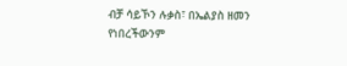ብቻ ሳይኾን ሉቃስ፣ በኤልያስ ዘመን የነበረችውንም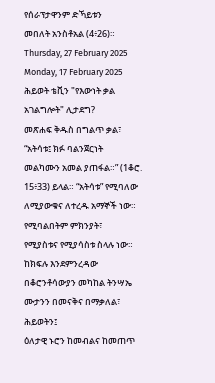የሰራፕታዋንም ድኻይቱን
መበለት አንስቶአል (4፥26)።
Thursday, 27 February 2025
Monday, 17 February 2025
ሕይወት ቴቪን "የእውነት ቃል አገልግሎት" ሊታደግ?
መጽሐፍ ቅዱስ በግልጥ ቃል፣ “አትሳቱ፤ ክፉ ባልንጀርነት
መልካሙን አመል ያጠፋል።” (1ቆሮ. 15፥33) ይላል። “አትሳቱ” የሚባለው ለሚያውቁና ለተረዱ አማኞች ነው። የሚባልበትም ምክንያት፣
የሚያስቱና የሚያሳስቱ ስላሉ ነው። ከክፍሉ እንደምንረዳው በቆሮንቶሳውያን መካከል ትንሣኤ ሙታንን በመናቅና በማቃለል፣ ሕይወትን፤
ዕለታዊ ኑሮን ከመብልና ከመጠጥ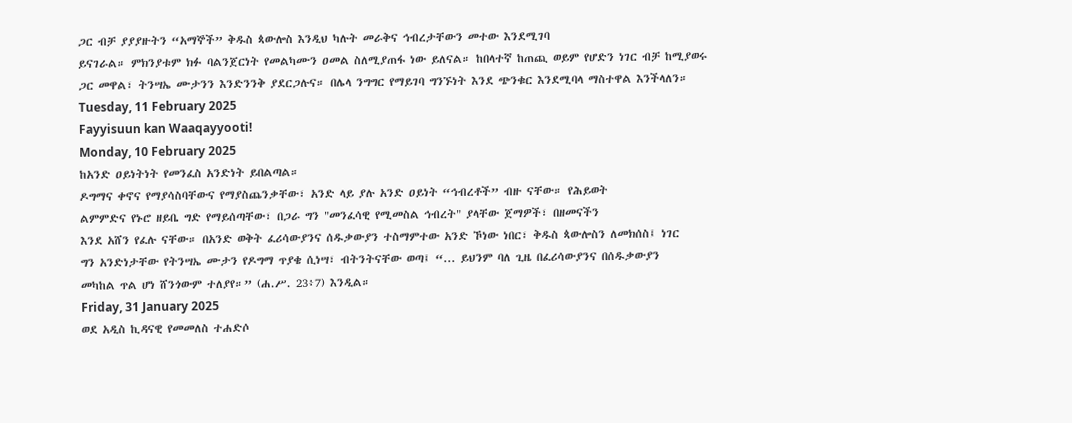ጋር ብቻ ያያያዙትን “አማኞች” ቅዱስ ጳውሎስ እንዲህ ካሉት መራቅና ኅብረታቸውን መተው እንደሚገባ
ይናገራል። ምክንያቱም ክፉ ባልንጀርነት የመልካሙን ዐመል ስለሚያጠፋ ነው ይለናል። ከበላተኛ ከጠጪ ወይም የሆድን ነገር ብቻ ከሚያወሩ
ጋር መዋል፣ ትንሣኤ ሙታንን እንድንንቅ ያደርጋሉና። በሌላ ንግግር የማይገባ ግንኙነት እንደ ጭንቁር እንደሚባላ ማስተዋል እንችላለን።
Tuesday, 11 February 2025
Fayyisuun kan Waaqayyooti!
Monday, 10 February 2025
ከአንድ ዐይነትነት የመንፈስ አንድነት ይበልጣል።
ዶግማና ቀኖና የማያሳስባቸውና የማያስጨንቃቸው፣ አንድ ላይ ያሉ አንድ ዐይነት “ኅብረቶች” ብዙ ናቸው። የሕይወት
ልምምድና የኑሮ ዘይቤ ግድ የማይሰጣቸው፣ በጋራ ግን "መንፈሳዊ የሚመስል ኅብረት" ያላቸው ጀማዎች፣ በዘመናችን
እንደ አሸን የፈሉ ናቸው። በአንድ ወቅት ፈሪሳውያንና ሰዱቃውያን ተስማምተው አንድ ኾነው ነበር፣ ቅዱስ ጳውሎስን ለመክሰስ፤ ነገር
ግን አንድነታቸው የትንሣኤ ሙታን የዶግማ ጥያቄ ሲነሣ፣ ብትንትናቸው ወጣ፤ “... ይህንም ባለ ጊዜ በፈሪሳውያንና በሰዱቃውያን
መካከል ጥል ሆነ ሸንጎውም ተለያየ።” (ሐ.ሥ. 23፥7) እንዲል።
Friday, 31 January 2025
ወደ አዲስ ኪዳናዊ የመመለስ ተሐድሶ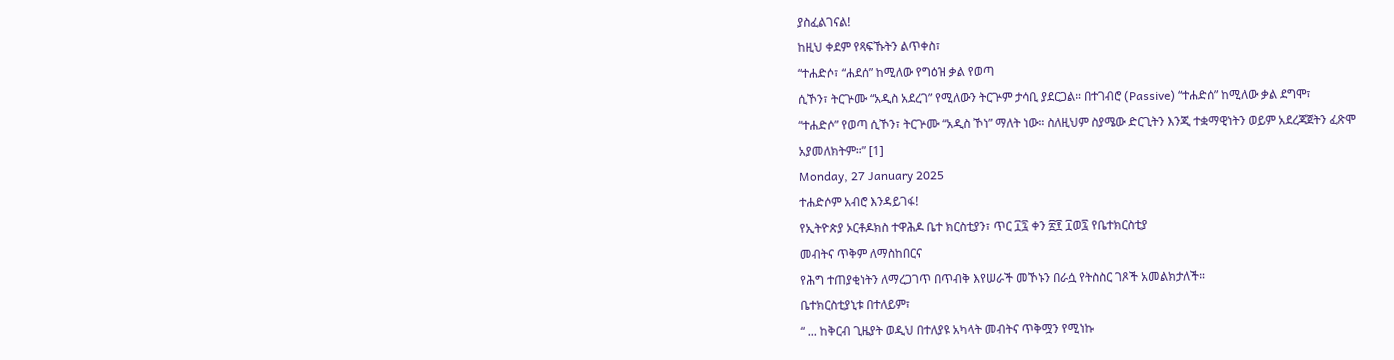ያስፈልገናል!
ከዚህ ቀደም የጻፍኹትን ልጥቀስ፣
“ተሐድሶ፣ “ሐደሰ” ከሚለው የግዕዝ ቃል የወጣ
ሲኾን፣ ትርጕሙ “አዲስ አደረገ” የሚለውን ትርጕም ታሳቢ ያደርጋል። በተገብሮ (Passive) “ተሐድሰ” ከሚለው ቃል ደግሞ፣
“ተሐድሶ” የወጣ ሲኾን፣ ትርጕሙ “አዲስ ኾነ” ማለት ነው። ስለዚህም ስያሜው ድርጊትን እንጂ ተቋማዊነትን ወይም አደረጃጀትን ፈጽሞ
አያመለክትም።” [1]
Monday, 27 January 2025
ተሐድሶም አብሮ እንዳይገፋ!
የኢትዮጵያ ኦርቶዶክስ ተዋሕዶ ቤተ ክርስቲያን፣ ጥር ፲፯ ቀን ፳፻ ፲ወ፯ የቤተክርስቲያ
መብትና ጥቅም ለማስከበርና
የሕግ ተጠያቂነትን ለማረጋገጥ በጥብቅ እየሠራች መኾኑን በራሷ የትስስር ገጾች አመልክታለች።
ቤተክርስቲያኒቱ በተለይም፣
“ ... ከቅርብ ጊዜያት ወዲህ በተለያዩ አካላት መብትና ጥቅሟን የሚነኩ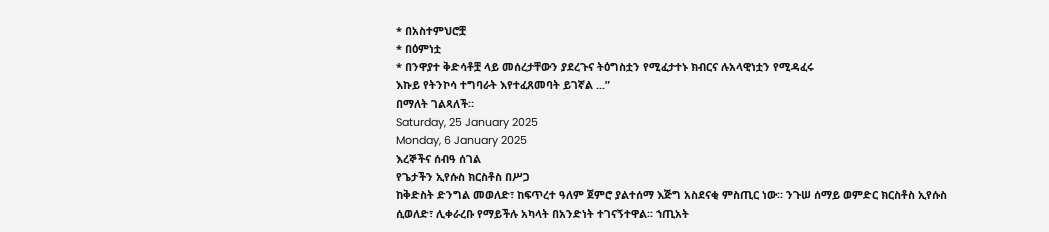* በአስተምህሮቿ
* በዕምነቷ
* በንዋያተ ቅድሳቶቿ ላይ መሰረታቸውን ያደረጉና ትዕግስቷን የሚፈታተኑ ክብርና ሉአላዊነቷን የሚዳፈሩ
እኩይ የትንኮሳ ተግባራት እየተፈጸመባት ይገኛል ...”
በማለት ገልጻለች።
Saturday, 25 January 2025
Monday, 6 January 2025
እረኞችና ሰብዓ ሰገል
የጌታችን ኢየሱስ ክርስቶስ በሥጋ
ከቅድስት ድንግል መወለድ፣ ከፍጥረተ ዓለም ጀምሮ ያልተሰማ እጅግ አስደናቂ ምስጢር ነው። ንጉሠ ሰማይ ወምድር ክርስቶስ ኢየሱስ
ሲወለድ፣ ሊቀራረቡ የማይችሉ አካላት በአንድነት ተገናኝተዋል። ኀጢአት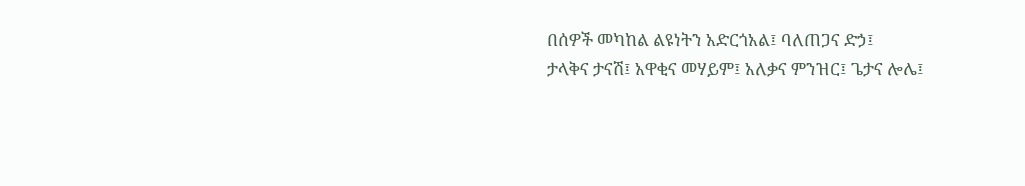በሰዎች መካከል ልዩነትን አድርጎአል፤ ባለጠጋና ድኃ፤
ታላቅና ታናሽ፤ አዋቂና መሃይም፤ አለቃና ምንዝር፤ ጌታና ሎሌ፤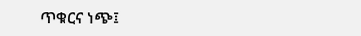ጥቁርና ነጭ፤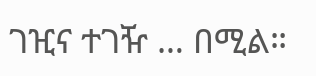ገዢና ተገዥ … በሚል።